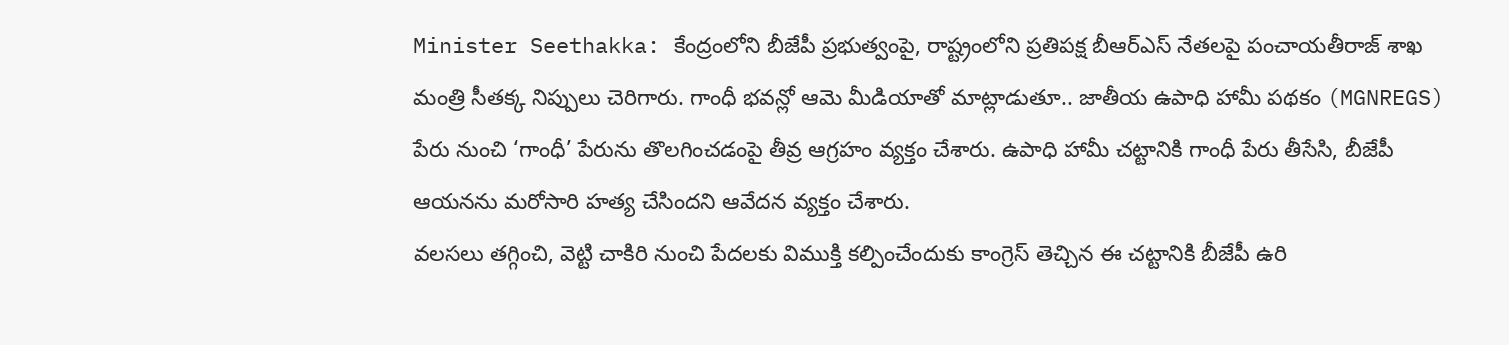Minister Seethakka: కేంద్రంలోని బీజేపీ ప్రభుత్వంపై, రాష్ట్రంలోని ప్రతిపక్ష బీఆర్ఎస్ నేతలపై పంచాయతీరాజ్ శాఖ మంత్రి సీతక్క నిప్పులు చెరిగారు. గాంధీ భవన్లో ఆమె మీడియాతో మాట్లాడుతూ.. జాతీయ ఉపాధి హామీ పథకం (MGNREGS) పేరు నుంచి ‘గాంధీ’ పేరును తొలగించడంపై తీవ్ర ఆగ్రహం వ్యక్తం చేశారు. ఉపాధి హామీ చట్టానికి గాంధీ పేరు తీసేసి, బీజేపీ ఆయనను మరోసారి హత్య చేసిందని ఆవేదన వ్యక్తం చేశారు.
వలసలు తగ్గించి, వెట్టి చాకిరి నుంచి పేదలకు విముక్తి కల్పించేందుకు కాంగ్రెస్ తెచ్చిన ఈ చట్టానికి బీజేపీ ఉరి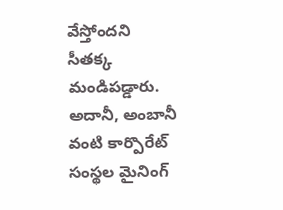వేస్తోందని సీతక్క మండిపడ్డారు. అదానీ, అంబానీ వంటి కార్పొరేట్ సంస్థల మైనింగ్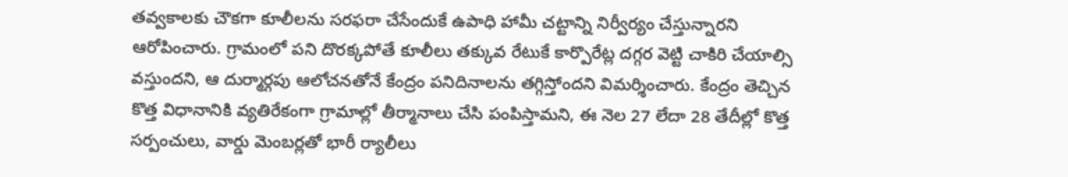తవ్వకాలకు చౌకగా కూలీలను సరఫరా చేసేందుకే ఉపాధి హామీ చట్టాన్ని నిర్వీర్యం చేస్తున్నారని ఆరోపించారు. గ్రామంలో పని దొరక్కపోతే కూలీలు తక్కువ రేటుకే కార్పొరేట్ల దగ్గర వెట్టి చాకిరి చేయాల్సి వస్తుందని, ఆ దుర్మార్గపు ఆలోచనతోనే కేంద్రం పనిదినాలను తగ్గిస్తోందని విమర్శించారు. కేంద్రం తెచ్చిన కొత్త విధానానికి వ్యతిరేకంగా గ్రామాల్లో తీర్మానాలు చేసి పంపిస్తామని, ఈ నెల 27 లేదా 28 తేదీల్లో కొత్త సర్పంచులు, వార్డు మెంబర్లతో భారీ ర్యాలీలు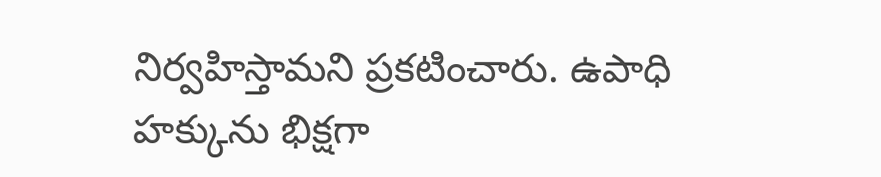నిర్వహిస్తామని ప్రకటించారు. ఉపాధి హక్కును భిక్షగా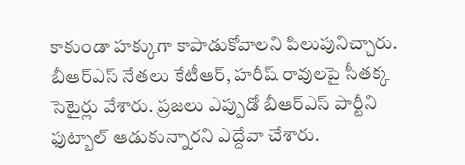కాకుండా హక్కుగా కాపాడుకోవాలని పిలుపునిచ్చారు.
బీఆర్ఎస్ నేతలు కేటీఆర్, హరీష్ రావులపై సీతక్క సెటైర్లు వేశారు. ప్రజలు ఎప్పుడో బీఆర్ఎస్ పార్టీని ఫుట్బాల్ ఆడుకున్నారని ఎద్దేవా చేశారు.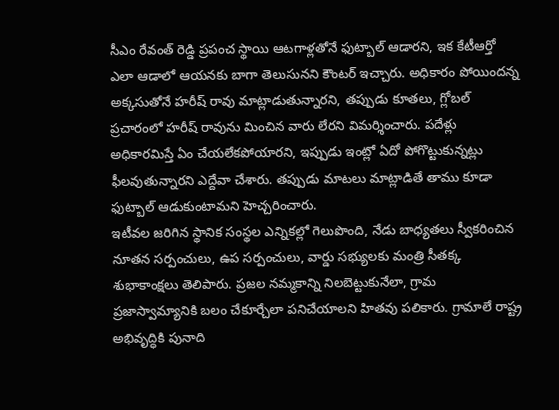సీఎం రేవంత్ రెడ్డి ప్రపంచ స్థాయి ఆటగాళ్లతోనే ఫుట్బాల్ ఆడారని, ఇక కేటీఆర్తో ఎలా ఆడాలో ఆయనకు బాగా తెలుసునని కౌంటర్ ఇచ్చారు. అధికారం పోయిందన్న అక్కసుతోనే హరీష్ రావు మాట్లాడుతున్నారని, తప్పుడు కూతలు, గ్లోబల్ ప్రచారంలో హరీష్ రావును మించిన వారు లేరని విమర్శించారు. పదేళ్లు అధికారమిస్తే ఏం చేయలేకపోయారని, ఇప్పుడు ఇంట్లో ఏదో పోగొట్టుకున్నట్లు ఫీలవుతున్నారని ఎద్దేవా చేశారు. తప్పుడు మాటలు మాట్లాడితే తాము కూడా ఫుట్బాల్ ఆడుకుంటామని హెచ్చరించారు.
ఇటీవల జరిగిన స్థానిక సంస్థల ఎన్నికల్లో గెలుపొంది, నేడు బాధ్యతలు స్వీకరించిన నూతన సర్పంచులు, ఉప సర్పంచులు, వార్డు సభ్యులకు మంత్రి సీతక్క శుభాకాంక్షలు తెలిపారు. ప్రజల నమ్మకాన్ని నిలబెట్టుకునేలా, గ్రామ ప్రజాస్వామ్యానికి బలం చేకూర్చేలా పనిచేయాలని హితవు పలికారు. గ్రామాలే రాష్ట్ర అభివృద్ధికి పునాది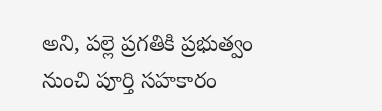అని, పల్లె ప్రగతికి ప్రభుత్వం నుంచి పూర్తి సహకారం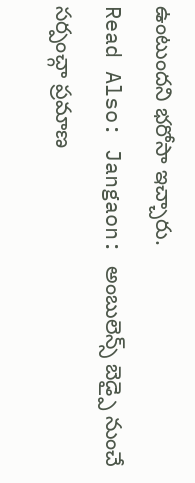ఉంటుందని భరోసా ఇచ్చారు.
Read Also: Jangaon: అంబులెన్స్ బెడ్పై నుంచే సర్పంచ్గా ప్రమాణ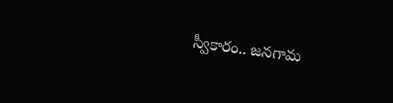స్వీకారం.. జనగామ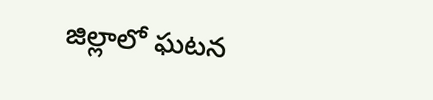జిల్లాలో ఘటన